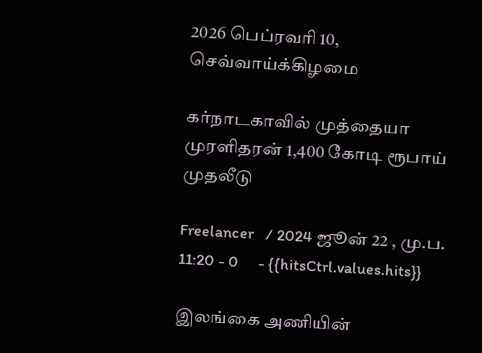2026 பெப்ரவரி 10, செவ்வாய்க்கிழமை

கர்நாடகாவில் முத்தையா முரளிதரன் 1,400 கோடி ரூபாய் முதலீடு

Freelancer   / 2024 ஜூன் 22 , மு.ப. 11:20 - 0     - {{hitsCtrl.values.hits}}

இலங்கை அணியின்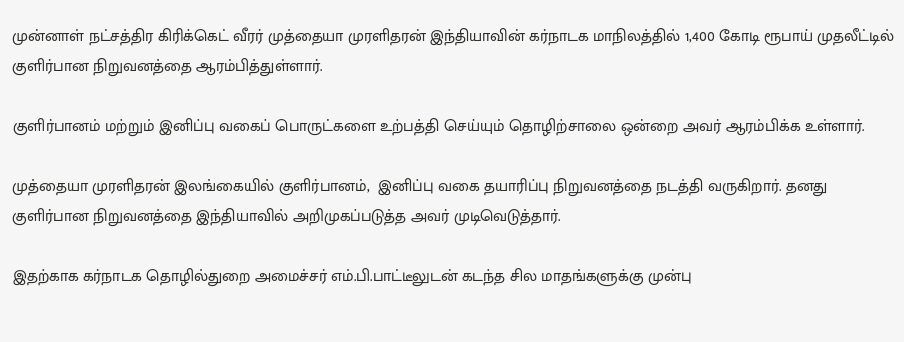முன்னாள் நட்சத்திர கிரிக்கெட் வீரர் முத்தையா முரளிதரன் இந்தியாவின் கர்நாடக மாநிலத்தில் 1,400 கோடி ரூபாய் முதலீட்டில் குளிர்பான நிறுவனத்தை ஆரம்பித்துள்ளார்.

குளிர்பானம் மற்றும் இனிப்பு வகைப் பொருட்களை உற்பத்தி செய்யும் தொழிற்சாலை ஒன்றை அவர் ஆரம்பிக்க உள்ளார்.

முத்தையா முரளிதரன் இலங்கையில் குளிர்பானம்,  இனிப்பு வகை தயாரிப்பு நிறுவனத்தை நடத்தி வருகிறார். தனது குளிர்பான நிறுவனத்தை இந்தியாவில் அறிமுகப்படுத்த அவர் முடிவெடுத்தார்.

இதற்காக‌ கர்நாடக தொழில்துறை அமைச்சர் எம்.பி.பாட்டீலுடன் கடந்த சில மாதங்களுக்கு முன்பு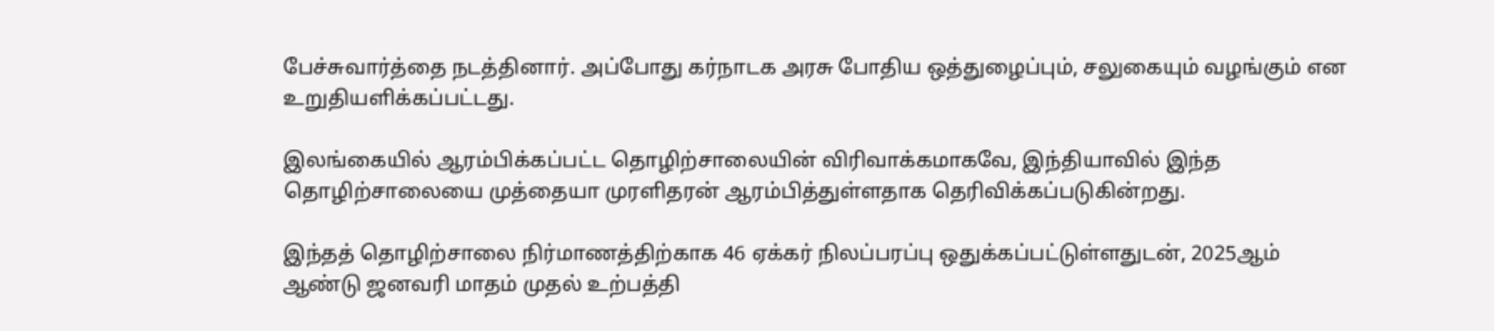பேச்சுவார்த்தை நடத்தினார். அப்போது கர்நாடக அரசு போதிய ஒத்துழைப்பும், சலுகையும் வழங்கும் என உறுதியளிக்கப்பட்டது.

இலங்கையில் ஆரம்பிக்கப்பட்ட தொழிற்சாலையின் விரிவாக்கமாகவே, இந்தியாவில் இந்த தொழிற்சாலையை முத்தையா முரளிதரன் ஆரம்பித்துள்ளதாக தெரிவிக்கப்படுகின்றது.

இந்தத் தொழிற்சாலை நிர்மாணத்திற்காக 46 ஏக்கர் நிலப்பரப்பு ஒதுக்கப்பட்டுள்ளதுடன், 2025ஆம் ஆண்டு ஜனவரி மாதம் முதல் உற்பத்தி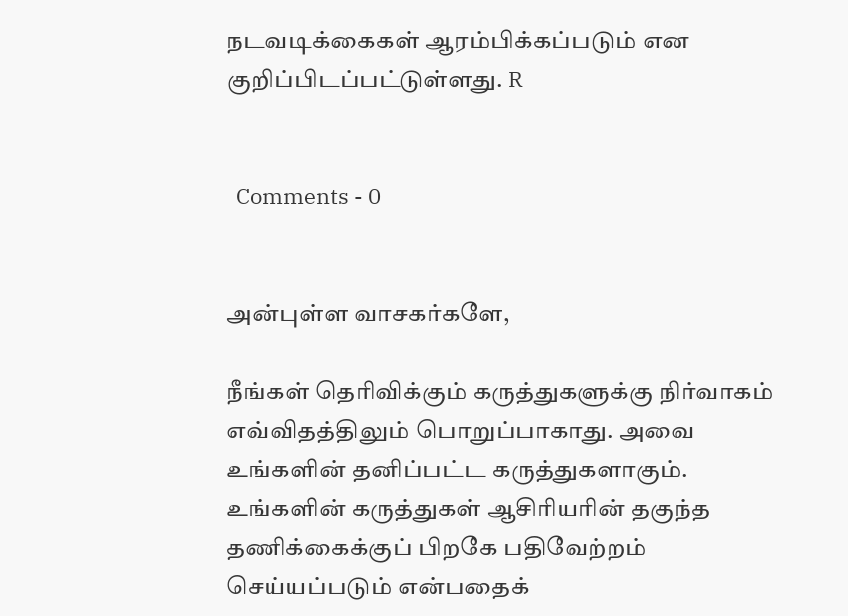நடவடிக்கைகள் ஆரம்பிக்கப்படும் என குறிப்பிடப்பட்டுள்ளது. R


  Comments - 0


அன்புள்ள வாசகர்களே,

நீங்கள் தெரிவிக்கும் கருத்துகளுக்கு நிர்வாகம் எவ்விதத்திலும் பொறுப்பாகாது. அவை உங்களின் தனிப்பட்ட கருத்துகளாகும். உங்களின் கருத்துகள் ஆசிரியரின் தகுந்த தணிக்கைக்குப் பிறகே பதிவேற்றம் செய்யப்படும் என்பதைக்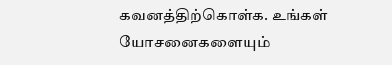கவனத்திற்கொள்க. உங்கள் யோசனைகளையும்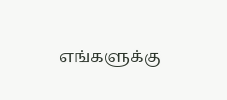எங்களுக்கு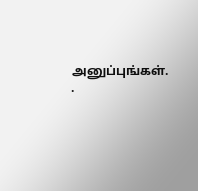அனுப்புங்கள். .